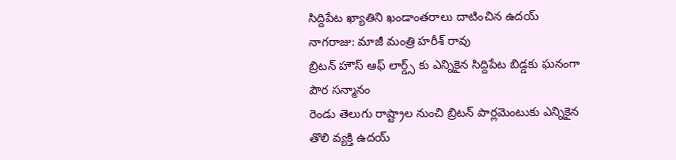సిద్దిపేట ఖ్యాతిని ఖండాంతరాలు దాటించిన ఉదయ్ నాగరాజు: మాజీ మంత్రి హరీశ్ రావు
బ్రిటన్ హౌస్ ఆఫ్ లార్డ్స్ కు ఎన్నికైన సిద్దిపేట బిడ్డకు ఘనంగా పౌర సన్మానం
రెండు తెలుగు రాష్ట్రాల నుంచి బ్రిటన్ పార్లమెంటుకు ఎన్నికైన తొలి వ్యక్తి ఉదయ్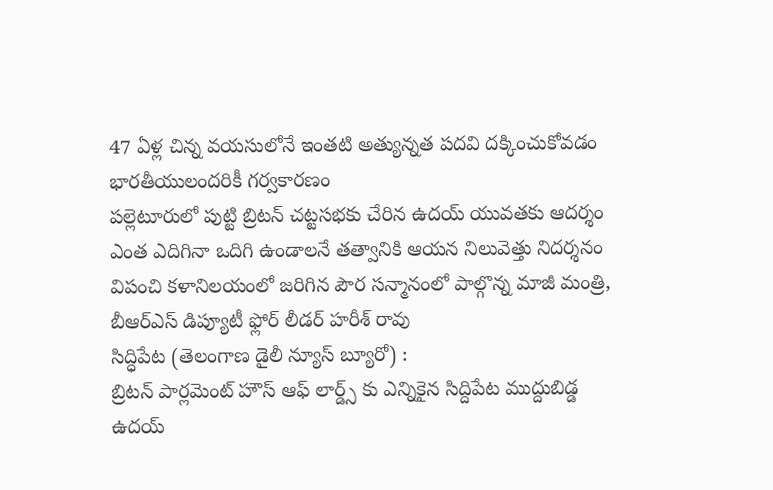47 ఏళ్ల చిన్న వయసులోనే ఇంతటి అత్యున్నత పదవి దక్కించుకోవడం భారతీయులందరికీ గర్వకారణం
పల్లెటూరులో పుట్టి బ్రిటన్ చట్టసభకు చేరిన ఉదయ్ యువతకు ఆదర్శం
ఎంత ఎదిగినా ఒదిగి ఉండాలనే తత్వానికి ఆయన నిలువెత్తు నిదర్శనం
విపంచి కళానిలయంలో జరిగిన పౌర సన్మానంలో పాల్గొన్న మాజీ మంత్రి, బీఆర్ఎస్ డిప్యూటీ ఫ్లోర్ లీడర్ హరీశ్ రావు
సిద్ధిపేట (తెలంగాణ డైలీ న్యూస్ బ్యూరో) :
బ్రిటన్ పార్లమెంట్ హౌస్ ఆఫ్ లార్డ్స్ కు ఎన్నికైన సిద్దిపేట ముద్దుబిడ్డ ఉదయ్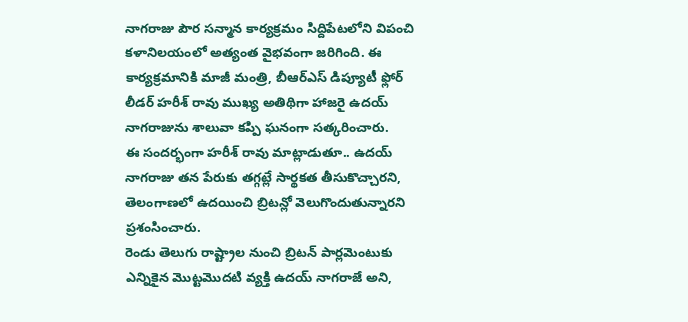నాగరాజు పౌర సన్మాన కార్యక్రమం సిద్దిపేటలోని విపంచి కళానిలయంలో అత్యంత వైభవంగా జరిగింది. ఈ కార్యక్రమానికి మాజీ మంత్రి, బీఆర్ఎస్ డిప్యూటీ ఫ్లోర్ లీడర్ హరీశ్ రావు ముఖ్య అతిథిగా హాజరై ఉదయ్ నాగరాజును శాలువా కప్పి ఘనంగా సత్కరించారు.
ఈ సందర్భంగా హరీశ్ రావు మాట్లాడుతూ.. ఉదయ్ నాగరాజు తన పేరుకు తగ్గట్లే సార్థకత తీసుకొచ్చారని, తెలంగాణలో ఉదయించి బ్రిటన్లో వెలుగొందుతున్నారని ప్రశంసించారు.
రెండు తెలుగు రాష్ట్రాల నుంచి బ్రిటన్ పార్లమెంటుకు ఎన్నికైన మొట్టమొదటి వ్యక్తి ఉదయ్ నాగరాజే అని,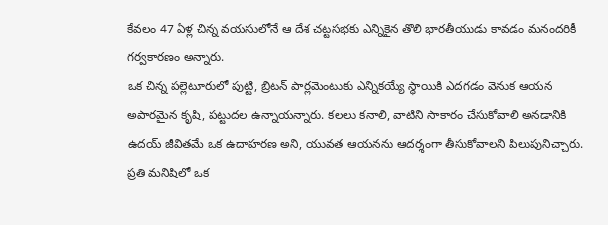కేవలం 47 ఏళ్ల చిన్న వయసులోనే ఆ దేశ చట్టసభకు ఎన్నికైన తొలి భారతీయుడు కావడం మనందరికీ గర్వకారణం అన్నారు.
ఒక చిన్న పల్లెటూరులో పుట్టి, బ్రిటన్ పార్లమెంటుకు ఎన్నికయ్యే స్థాయికి ఎదగడం వెనుక ఆయన అపారమైన కృషి, పట్టుదల ఉన్నాయన్నారు. కలలు కనాలి, వాటిని సాకారం చేసుకోవాలి అనడానికి ఉదయ్ జీవితమే ఒక ఉదాహరణ అని, యువత ఆయనను ఆదర్శంగా తీసుకోవాలని పిలుపునిచ్చారు. ప్రతి మనిషిలో ఒక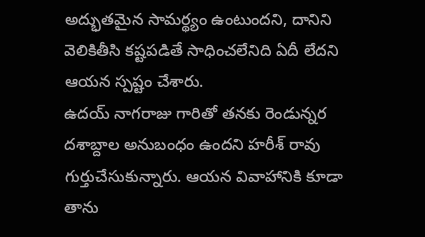అద్భుతమైన సామర్థ్యం ఉంటుందని, దానిని వెలికితీసి కష్టపడితే సాధించలేనిది ఏదీ లేదని ఆయన స్పష్టం చేశారు.
ఉదయ్ నాగరాజు గారితో తనకు రెండున్నర దశాబ్దాల అనుబంధం ఉందని హరీశ్ రావు గుర్తుచేసుకున్నారు. ఆయన వివాహానికి కూడా తాను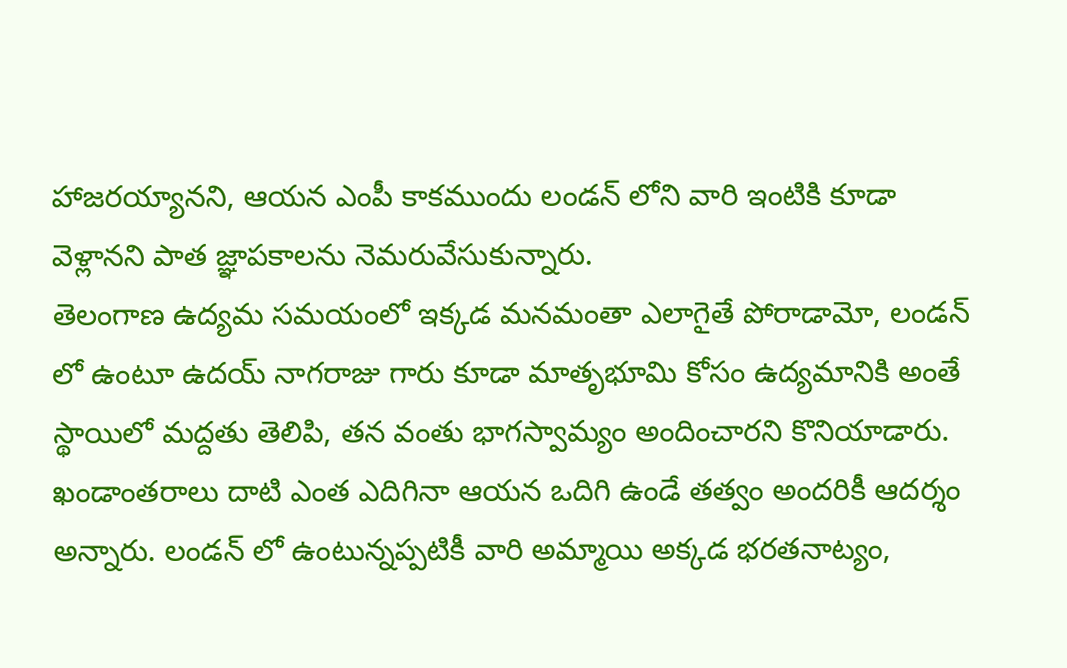హాజరయ్యానని, ఆయన ఎంపీ కాకముందు లండన్ లోని వారి ఇంటికి కూడా వెళ్లానని పాత జ్ఞాపకాలను నెమరువేసుకున్నారు.
తెలంగాణ ఉద్యమ సమయంలో ఇక్కడ మనమంతా ఎలాగైతే పోరాడామో, లండన్ లో ఉంటూ ఉదయ్ నాగరాజు గారు కూడా మాతృభూమి కోసం ఉద్యమానికి అంతే స్థాయిలో మద్దతు తెలిపి, తన వంతు భాగస్వామ్యం అందించారని కొనియాడారు.
ఖండాంతరాలు దాటి ఎంత ఎదిగినా ఆయన ఒదిగి ఉండే తత్వం అందరికీ ఆదర్శం అన్నారు. లండన్ లో ఉంటున్నప్పటికీ వారి అమ్మాయి అక్కడ భరతనాట్యం,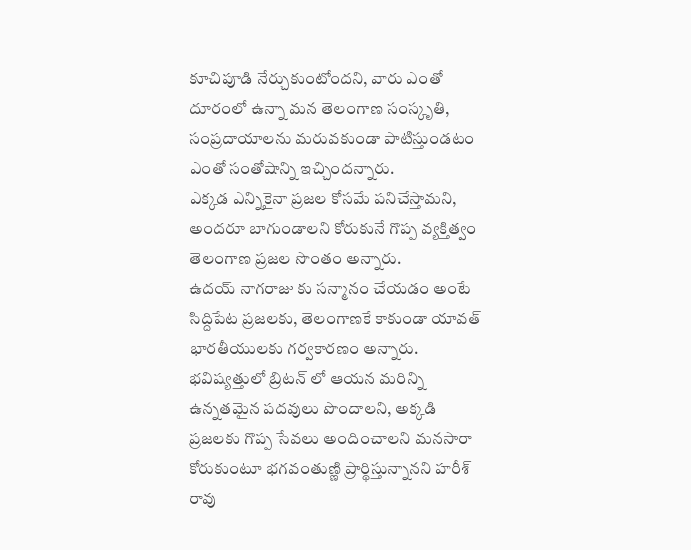కూచిపూడి నేర్చుకుంటోందని, వారు ఎంతో దూరంలో ఉన్నా మన తెలంగాణ సంస్కృతి, సంప్రదాయాలను మరువకుండా పాటిస్తుండటం ఎంతో సంతోషాన్ని ఇచ్చిందన్నారు.
ఎక్కడ ఎన్నికైనా ప్రజల కోసమే పనిచేస్తామని, అందరూ బాగుండాలని కోరుకునే గొప్ప వ్యక్తిత్వం తెలంగాణ ప్రజల సొంతం అన్నారు.
ఉదయ్ నాగరాజు కు సన్మానం చేయడం అంటే సిద్దిపేట ప్రజలకు, తెలంగాణకే కాకుండా యావత్ భారతీయులకు గర్వకారణం అన్నారు. భవిష్యత్తులో బ్రిటన్ లో ఆయన మరిన్ని ఉన్నతమైన పదవులు పొందాలని, అక్కడి ప్రజలకు గొప్ప సేవలు అందించాలని మనసారా కోరుకుంటూ భగవంతుణ్ణి ప్రార్థిస్తున్నానని హరీశ్ రావు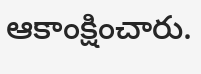ఆకాంక్షించారు.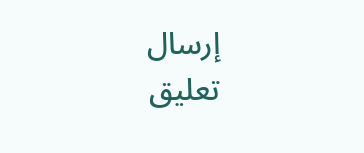إرسال تعليق